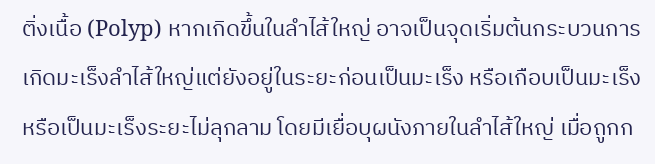ติ่งเนื้อ (Polyp) หากเกิดขึ้นในลำไส้ใหญ่ อาจเป็นจุดเริ่มต้นกระบวนการเกิดมะเร็งลำไส้ใหญ่แต่ยังอยู่ในระยะก่อนเป็นมะเร็ง หรือเกือบเป็นมะเร็ง หรือเป็นมะเร็งระยะไม่ลุกลาม โดยมีเยื่อบุผนังภายในลำไส้ใหญ่ เมื่อถูกก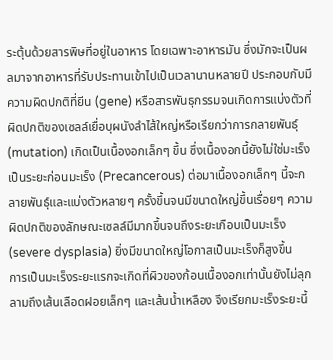ระตุ้นด้วยสารพิษที่อยู่ในอาหาร โดยเฉพาะอาหารมัน ซึ่งมักจะเป็นผลมาจากอาหารที่รับประทานเข้าไปเป็นเวลานานหลายปี ประกอบกับมีความผิดปกติที่ยีน (gene) หรือสารพันธุกรรมจนเกิดการแบ่งตัวที่ผิดปกติของเซลล์เยื่อบุผนังลำไส้ใหญ่หรือเรียกว่าการกลายพันธุ์ (mutation) เกิดเป็นเนื้องอกเล็กๆ ขึ้น ซึ่งเนื้องอกนี้ยังไม่ใช่มะเร็ง เป็นระยะก่อนมะเร็ง (Precancerous) ต่อมาเนื้องอกเล็กๆ นี้จะกลายพันธุ์และแบ่งตัวหลายๆ ครั้งขึ้นจนมีขนาดใหญ่ขึ้นเรื่อยๆ ความผิดปกติของลักษณะเซลล์มีมากขึ้นจนถึงระยะเกือบเป็นมะเร็ง (severe dysplasia) ยิ่งมีขนาดใหญ่โอกาสเป็นมะเร็งก็สูงขึ้น
การเป็นมะเร็งระยะแรกจะเกิดที่ผิวของก้อนเนื้องอกเท่านั้นยังไม่ลุกลามถึงเส้นเลือดฝอยเล็กๆ และเส้นน้ำเหลือง จึงเรียกมะเร็งระยะนี้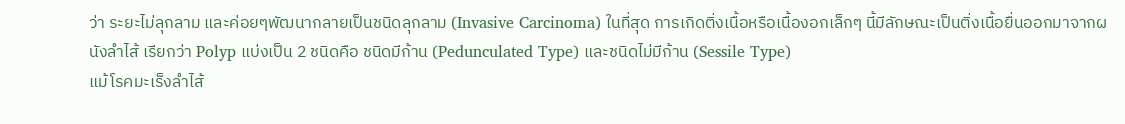ว่า ระยะไม่ลุกลาม และค่อยๆพัฒนากลายเป็นชนิดลุกลาม (Invasive Carcinoma) ในที่สุด การเกิดติ่งเนื้อหรือเนื้องอกเล็กๆ นี้มีลักษณะเป็นติ่งเนื้อยื่นออกมาจากผนังลำไส้ เรียกว่า Polyp แบ่งเป็น 2 ชนิดคือ ชนิดมีก้าน (Pedunculated Type) และชนิดไม่มีก้าน (Sessile Type)
แม้โรคมะเร็งลำไส้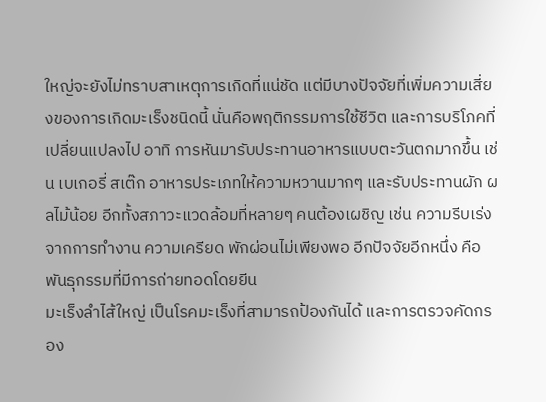ใหญ่จะยังไม่ทราบสาเหตุการเกิดที่แน่ชัด แต่มีบางปัจจัยที่เพิ่มความเสี่ยงของการเกิดมะเร็งชนิดนี้ นั่นคือพฤติกรรมการใช้ชีวิต และการบริโภคที่เปลี่ยนแปลงไป อาทิ การหันมารับประทานอาหารแบบตะวันตกมากขึ้น เช่น เบเกอรี่ สเต๊ก อาหารประเภทให้ความหวานมากๆ และรับประทานผัก ผลไม้น้อย อีกทั้งสภาวะแวดล้อมที่หลายๆ คนต้องเผชิญ เช่น ความรีบเร่งจากการทำงาน ความเครียด พักผ่อนไม่เพียงพอ อีกปัจจัยอีกหนึ่ง คือ พันธุกรรมที่มีการถ่ายทอดโดยยีน
มะเร็งลำไส้ใหญ่ เป็นโรคมะเร็งที่สามารถป้องกันได้ และการตรวจคัดกรอง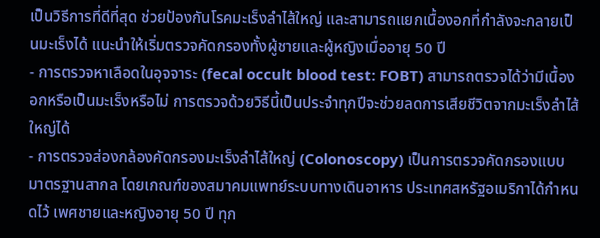เป็นวิธีการที่ดีที่สุด ช่วยป้องกันโรคมะเร็งลำไส้ใหญ่ และสามารถแยกเนื้องอกที่กำลังจะกลายเป็นมะเร็งได้ แนะนำให้เริ่มตรวจคัดกรองทั้งผู้ชายและผู้หญิงเมื่ออายุ 50 ปี
- การตรวจหาเลือดในอุจจาระ (fecal occult blood test: FOBT) สามารถตรวจได้ว่ามีเนื้องอกหรือเป็นมะเร็งหรือไม่ การตรวจด้วยวิธีนี้เป็นประจำทุกปีจะช่วยลดการเสียชีวิตจากมะเร็งลำไส้ใหญ่ได้
- การตรวจส่องกล้องคัดกรองมะเร็งลำไส้ใหญ่ (Colonoscopy) เป็นการตรวจคัดกรองแบบมาตรฐานสากล โดยเกณฑ์ของสมาคมแพทย์ระบบทางเดินอาหาร ประเทศสหรัฐอเมริกาได้กำหนดไว้ เพศชายและหญิงอายุ 50 ปี ทุก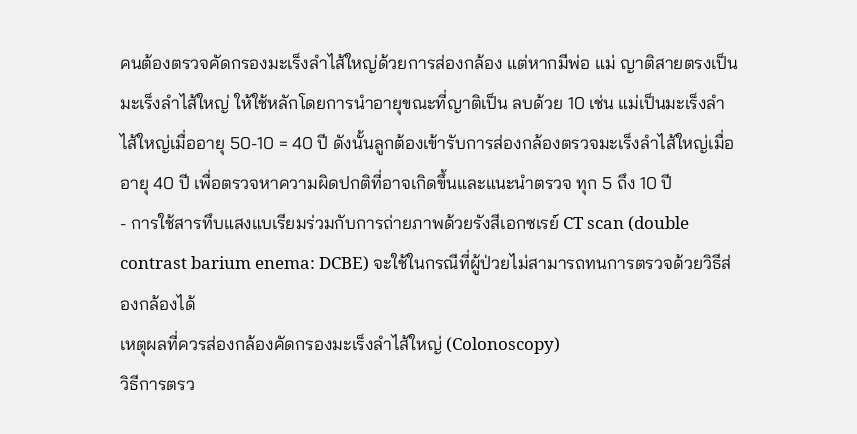คนต้องตรวจคัดกรองมะเร็งลำไส้ใหญ่ด้วยการส่องกล้อง แต่หากมีพ่อ แม่ ญาติสายตรงเป็นมะเร็งลำไส้ใหญ่ ให้ใช้หลักโดยการนำอายุขณะที่ญาติเป็น ลบด้วย 10 เช่น แม่เป็นมะเร็งลำไส้ใหญ่เมื่ออายุ 50-10 = 40 ปี ดังนั้นลูกต้องเข้ารับการส่องกล้องตรวจมะเร็งลำไส้ใหญ่เมื่ออายุ 40 ปี เพื่อตรวจหาความผิดปกติที่อาจเกิดขึ้นและแนะนำตรวจ ทุก 5 ถึง 10 ปี
- การใช้สารทึบแสงแบเรียมร่วมกับการถ่ายภาพด้วยรังสีเอกซเรย์ CT scan (double contrast barium enema: DCBE) จะใช้ในกรณีที่ผู้ป่วยไม่สามารถทนการตรวจด้วยวิธีส่องกล้องได้
เหตุผลที่ควรส่องกล้องคัดกรองมะเร็งลำไส้ใหญ่ (Colonoscopy)
วิธีการตรว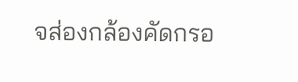จส่องกล้องคัดกรอ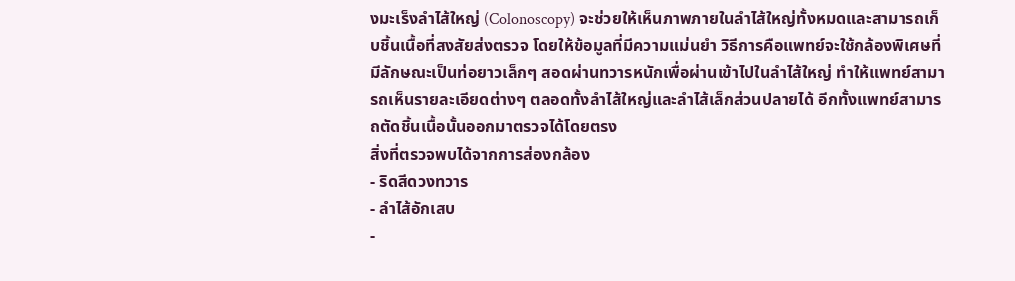งมะเร็งลำไส้ใหญ่ (Colonoscopy) จะช่วยให้เห็นภาพภายในลำไส้ใหญ่ทั้งหมดและสามารถเก็บชิ้นเนื้อที่สงสัยส่งตรวจ โดยให้ข้อมูลที่มีความแม่นยำ วิธีการคือแพทย์จะใช้กล้องพิเศษที่มีลักษณะเป็นท่อยาวเล็กๆ สอดผ่านทวารหนักเพื่อผ่านเข้าไปในลำไส้ใหญ่ ทำให้แพทย์สามารถเห็นรายละเอียดต่างๆ ตลอดทั้งลำไส้ใหญ่และลำไส้เล็กส่วนปลายได้ อีกทั้งแพทย์สามารถตัดชิ้นเนื้อนั้นออกมาตรวจได้โดยตรง
สิ่งที่ตรวจพบได้จากการส่องกล้อง
- ริดสีดวงทวาร
- ลำไส้อักเสบ
-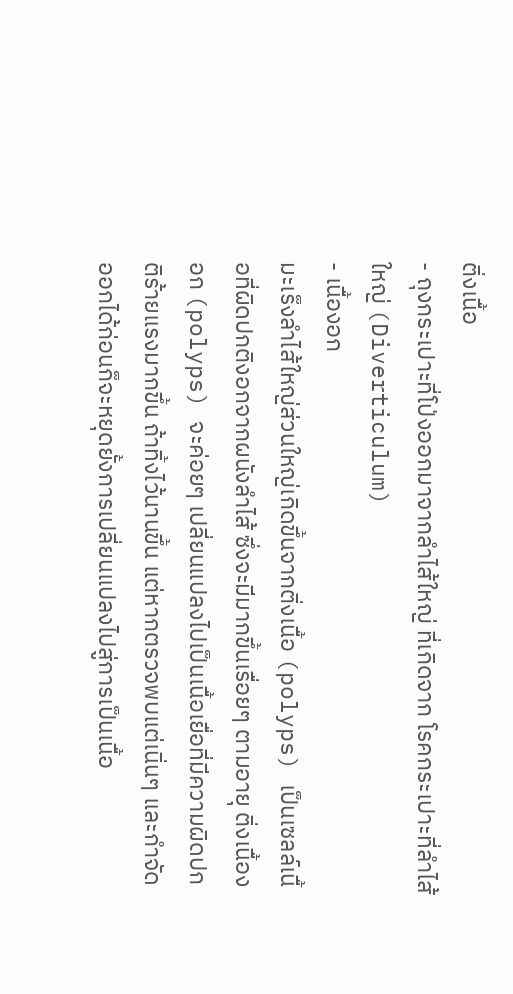ติ่งเนื้อ
- ถุงกระเปาะที่โป่งออกมาจากลำไส้ใหญ่ ที่เกิดจาก โรคกระเปาะที่ลำไส้ใหญ่ (Diverticulum)
- เนื้องอก
มะเร็งลำไส้ใหญ่ส่วนใหญ่เกิดขึ้นจากติ่งเนื้อ (polyps) เป็นเซลล์เนื้อที่ผิดปกติงอกจากผนังลำไส้ ซึ่งจะมีมากขึ้นเรื่อยๆ ตามอายุ ติ่งเนื้องอก (polyps) จะค่อยๆ เปลี่ยนแปลงไปเป็นเนื้อเยื่อที่มีความผิดปกติร้ายแรงมากขึ้น ถ้าทิ้งไว้นานขึ้น แต่หากตรวจพบแต่เนิ่นๆ และกำจัดออกได้ก่อนก็จะหยุดยั้งการเปลี่ยนแปลงไปสู่การเป็นเนื้อ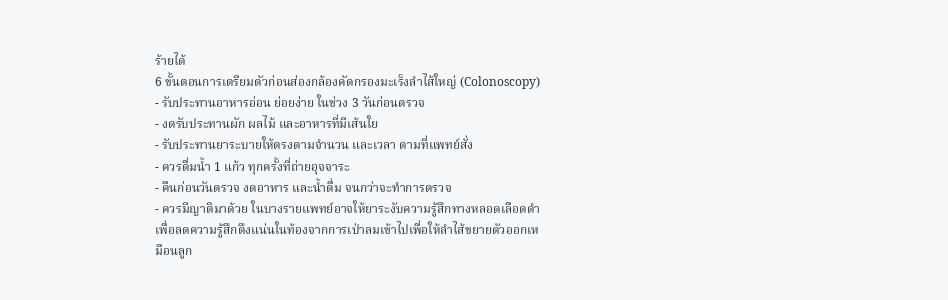ร้ายได้
6 ขั้นตอนการเตรียมตัวก่อนส่องกล้องคัดกรองมะเร็งลำไส้ใหญ่ (Colonoscopy)
- รับประทานอาหารอ่อน ย่อยง่าย ในช่วง 3 วันก่อนตรวจ
- งดรับประทานผัก ผลไม้ และอาหารที่มีเส้นใย
- รับประทานยาระบายให้ตรงตามจำนวน และเวลา ตามที่แพทย์สั่ง
- ควรดื่มน้ำ 1 แก้ว ทุกครั้งที่ถ่ายอุจจาระ
- คืนก่อนวันตรวจ งดอาหาร และน้ำดื่ม จนกว่าจะทำการตรวจ
- ควรมีญาติมาด้วย ในบางรายแพทย์อาจให้ยาระงับความรู้สึกทางหลอดเลือดดำ เพื่อลดความรู้สึกตึงแน่นในท้องจากการเป่าลมเข้าไปเพื่อให้ลำไส้ขยายตัวออกเหมือนลูก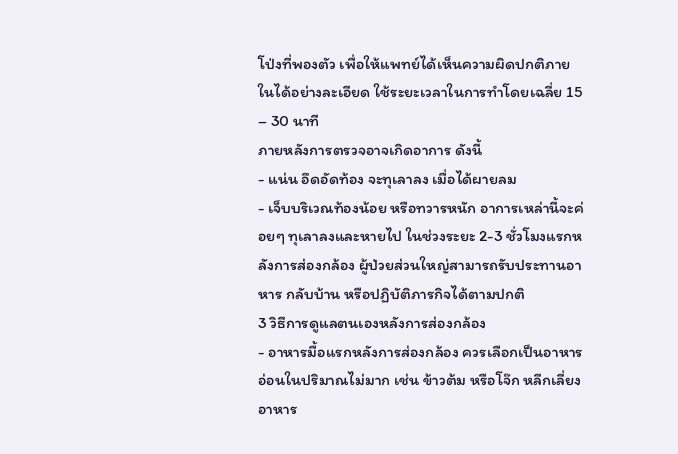โป่งที่พองตัว เพื่อให้แพทย์ได้เห็นความผิดปกติภายในได้อย่างละเอียด ใช้ระยะเวลาในการทำโดยเฉลี่ย 15 – 30 นาที
ภายหลังการตรวจอาจเกิดอาการ ดังนี้
- แน่น อึดอัดท้อง จะทุเลาลง เมื่อได้ผายลม
- เจ็บบริเวณท้องน้อย หรือทวารหนัก อาการเหล่านี้จะค่อยๆ ทุเลาลงและหายไป ในช่วงระยะ 2-3 ชั่วโมงแรกหลังการส่องกล้อง ผู้ป่วยส่วนใหญ่สามารถรับประทานอาหาร กลับบ้าน หรือปฏิบัติภารกิจได้ตามปกติ
3 วิธีการดูแลตนเองหลังการส่องกล้อง
- อาหารมื้อแรกหลังการส่องกล้อง ควรเลือกเป็นอาหารอ่อนในปริมาณไม่มาก เช่น ข้าวต้ม หรือโจ๊ก หลีกเลี่ยงอาหาร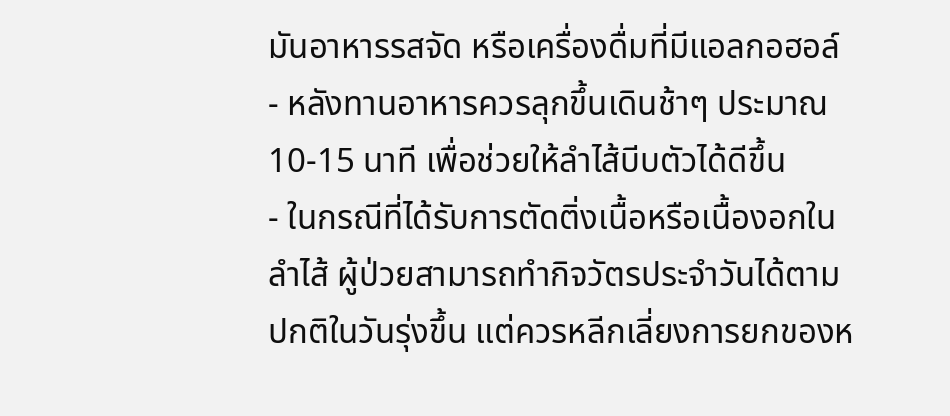มันอาหารรสจัด หรือเครื่องดื่มที่มีแอลกอฮอล์
- หลังทานอาหารควรลุกขึ้นเดินช้าๆ ประมาณ 10-15 นาที เพื่อช่วยให้ลำไส้บีบตัวได้ดีขึ้น
- ในกรณีที่ได้รับการตัดติ่งเนื้อหรือเนื้องอกในลำไส้ ผู้ป่วยสามารถทำกิจวัตรประจำวันได้ตามปกติในวันรุ่งขึ้น แต่ควรหลีกเลี่ยงการยกของห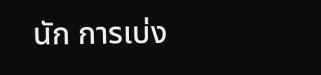นัก การเบ่ง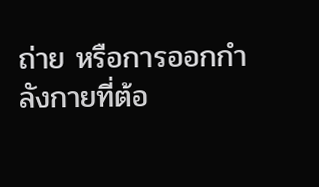ถ่าย หรือการออกกำลังกายที่ต้อ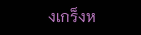งเกร็งห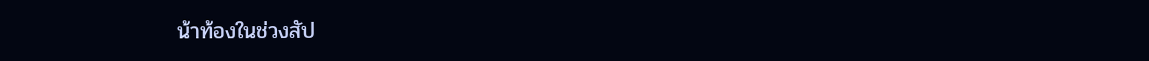น้าท้องในช่วงสัป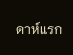ดาห์แรก